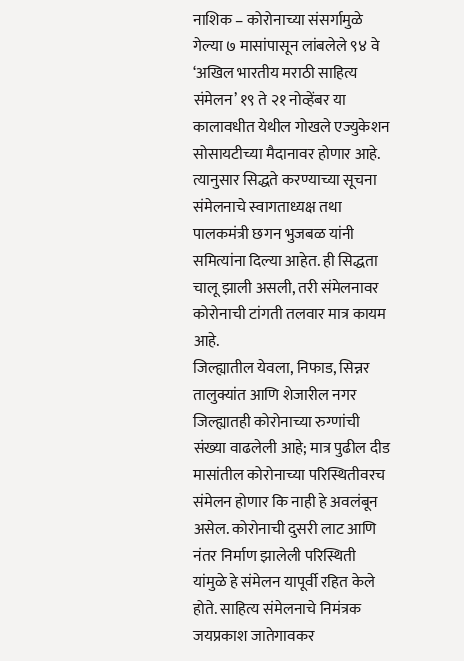नाशिक – कोरोनाच्या संसर्गामुळे गेल्या ७ मासांपासून लांबलेले ९४ वे ‘अखिल भारतीय मराठी साहित्य संमेलन’ १९ ते २१ नोव्हेंबर या कालावधीत येथील गोखले एज्युकेशन सोसायटीच्या मैदानावर होणार आहे. त्यानुसार सिद्धते करण्याच्या सूचना संमेलनाचे स्वागताध्यक्ष तथा पालकमंत्री छगन भुजबळ यांनी समित्यांना दिल्या आहेत. ही सिद्धता चालू झाली असली, तरी संमेलनावर कोरोनाची टांगती तलवार मात्र कायम आहे.
जिल्ह्यातील येवला, निफाड, सिन्नर तालुक्यांत आणि शेजारील नगर जिल्ह्यातही कोरोनाच्या रुग्णांची संख्या वाढलेली आहे; मात्र पुढील दीड मासांतील कोरोनाच्या परिस्थितीवरच संमेलन होणार कि नाही हे अवलंबून असेल. कोरोनाची दुसरी लाट आणि नंतर निर्माण झालेली परिस्थिती यांमुळे हे संमेलन यापूर्वी रहित केले होते. साहित्य संमेलनाचे निमंत्रक जयप्रकाश जातेगावकर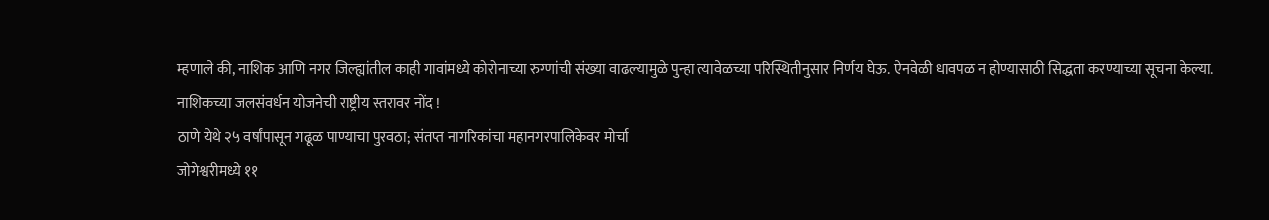म्हणाले की, नाशिक आणि नगर जिल्ह्यांतील काही गावांमध्ये कोरोनाच्या रुग्णांची संख्या वाढल्यामुळे पुन्हा त्यावेळच्या परिस्थितीनुसार निर्णय घेऊ. ऐनवेळी धावपळ न होण्यासाठी सिद्धता करण्याच्या सूचना केल्या.
नाशिकच्या जलसंवर्धन योजनेची राष्ट्रीय स्तरावर नोंद !
ठाणे येथे २५ वर्षांपासून गढूळ पाण्याचा पुरवठा; संतप्त नागरिकांचा महानगरपालिकेवर मोर्चा
जोगेश्वरीमध्ये ११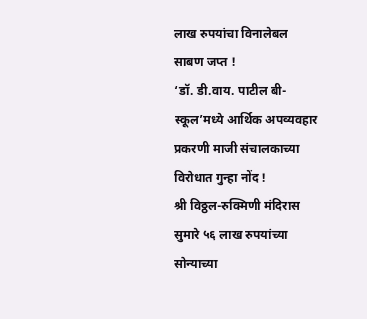लाख रुपयांचा विनालेबल साबण जप्त !
‘डॉ. डी.वाय. पाटील बी-स्कूल’मध्ये आर्थिक अपव्यवहार प्रकरणी माजी संचालकाच्या विरोधात गुन्हा नोंद !
श्री विठ्ठल-रुक्मिणी मंदिरास सुमारे ५६ लाख रुपयांच्या सोन्याच्या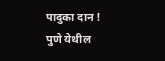पादुका दान !
पुणे येथील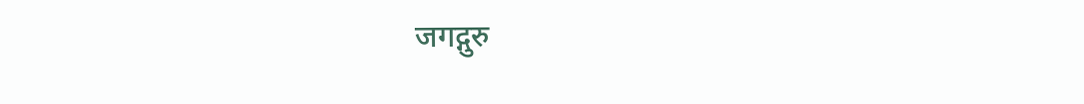जगद्गुरु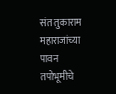संत तुकाराम महाराजांच्या पावन तपोभूमीचे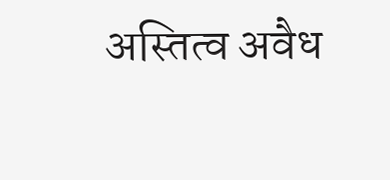अस्तित्व अवैध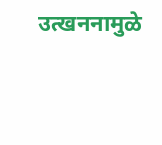उत्खननामुळे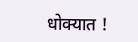धोक्यात !